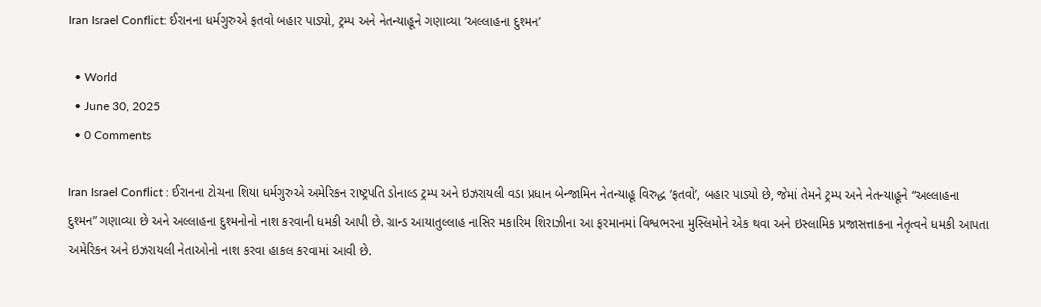Iran Israel Conflict: ઈરાનના ધર્મગુરુએ ફતવો બહાર પાડ્યો, ટ્રમ્પ અને નેતન્યાહૂને ગણાવ્યા ‘અલ્લાહના દુશ્મન’

  • World
  • June 30, 2025
  • 0 Comments

Iran Israel Conflict : ઈરાનના ટોચના શિયા ધર્મગુરુએ અમેરિકન રાષ્ટ્રપતિ ડોનાલ્ડ ટ્રમ્પ અને ઇઝરાયલી વડા પ્રધાન બેન્જામિન નેતન્યાહૂ વિરુદ્ધ ‘ફતવો’, બહાર પાડ્યો છે, જેમાં તેમને ટ્રમ્પ અને નેતન્યાહૂને “અલ્લાહના દુશ્મન” ગણાવ્યા છે અને અલ્લાહના દુશ્મનોનો નાશ કરવાની ધમકી આપી છે. ગ્રાન્ડ આયાતુલ્લાહ નાસિર મકારિમ શિરાઝીના આ ફરમાનમાં વિશ્વભરના મુસ્લિમોને એક થવા અને ઇસ્લામિક પ્રજાસત્તાકના નેતૃત્વને ધમકી આપતા અમેરિકન અને ઇઝરાયલી નેતાઓનો નાશ કરવા હાકલ કરવામાં આવી છે.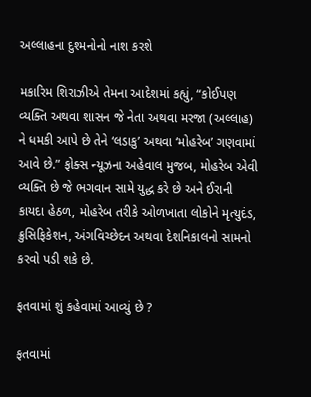અલ્લાહના દુશ્મનોનો નાશ કરશે

મકારિમ શિરાઝીએ તેમના આદેશમાં કહ્યું, “કોઈપણ વ્યક્તિ અથવા શાસન જે નેતા અથવા મરજા (અલ્લાહ) ને ધમકી આપે છે તેને ‘લડાકુ’ અથવા ‘મોહરેબ’ ગણવામાં આવે છે.” ફોક્સ ન્યૂઝના અહેવાલ મુજબ, મોહરેબ એવી વ્યક્તિ છે જે ભગવાન સામે યુદ્ધ કરે છે અને ઈરાની કાયદા હેઠળ, મોહરેબ તરીકે ઓળખાતા લોકોને મૃત્યુદંડ, ક્રુસિફિકેશન, અંગવિચ્છેદન અથવા દેશનિકાલનો સામનો કરવો પડી શકે છે.

ફતવામાં શું કહેવામાં આવ્યું છે ?

ફતવામાં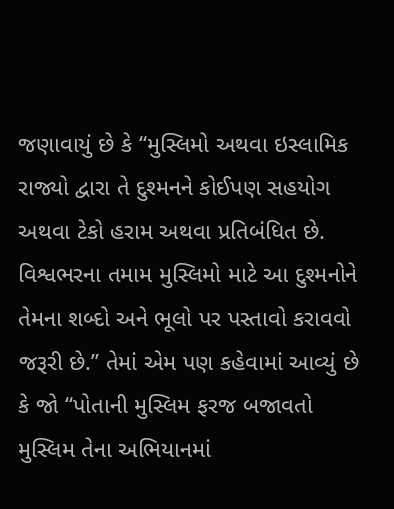જણાવાયું છે કે “મુસ્લિમો અથવા ઇસ્લામિક રાજ્યો દ્વારા તે દુશ્મનને કોઈપણ સહયોગ અથવા ટેકો હરામ અથવા પ્રતિબંધિત છે. વિશ્વભરના તમામ મુસ્લિમો માટે આ દુશ્મનોને તેમના શબ્દો અને ભૂલો પર પસ્તાવો કરાવવો જરૂરી છે.” તેમાં એમ પણ કહેવામાં આવ્યું છે કે જો “પોતાની મુસ્લિમ ફરજ બજાવતો મુસ્લિમ તેના અભિયાનમાં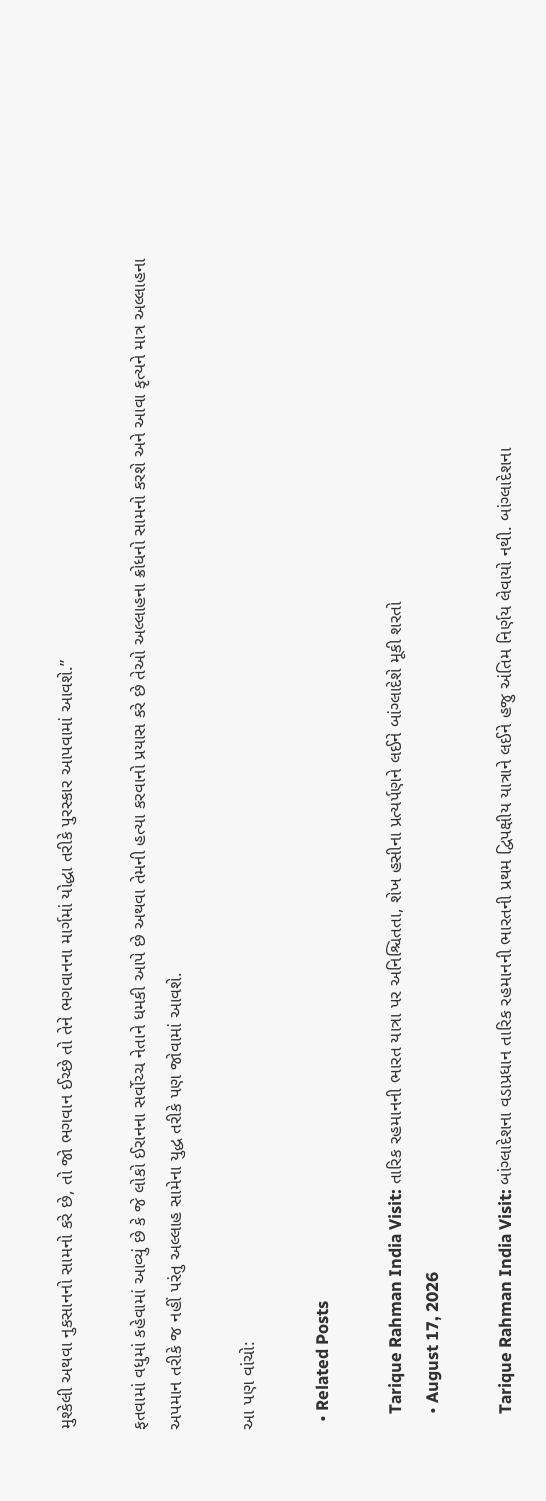મુશ્કેલી અથવા નુકસાનનો સામનો કરે છે, તો જો ભગવાન ઈચ્છે તો તેને ભગવાનના માર્ગમાં યોદ્ધા તરીકે પુરસ્કાર આપવામાં આવશે.”

ફતવામાં વધુમાં કહેવામાં આવ્યું છે કે જે લોકો ઈરાનના સર્વોચ્ચ નેતાને ધમકી આપે છે અથવા તેમની હત્યા કરવાનો પ્રયાસ કરે છે તેઓ અલ્લાહના ક્રોધનો સામનો કરશે અને આવા કૃત્યને માત્ર અલ્લાહના અપમાન તરીકે જ નહીં પરંતુ અલ્લાહ સામેના યુદ્ધ તરીકે પણ જોવામાં આવશે.

આ પણ વાંચો:

  • Related Posts

    Tarique Rahman India Visit: તારિક રહમાનની ભારત યાત્રા પર અનિશ્ચિતતા, શેખ હસીના પ્રત્યર્પણને લઈને બાંગ્લાદેશે મૂકી શરતો
    • August 17, 2026

    Tarique Rahman India Visit: બાંગ્લાદેશના વડાપ્રધાન તારિક રહમાનની ભારતની પ્રથમ દ્વિપક્ષીય યાત્રાને લઈને હજુ અંતિમ નિર્ણય લેવાયો નથી. બાંગ્લાદેશના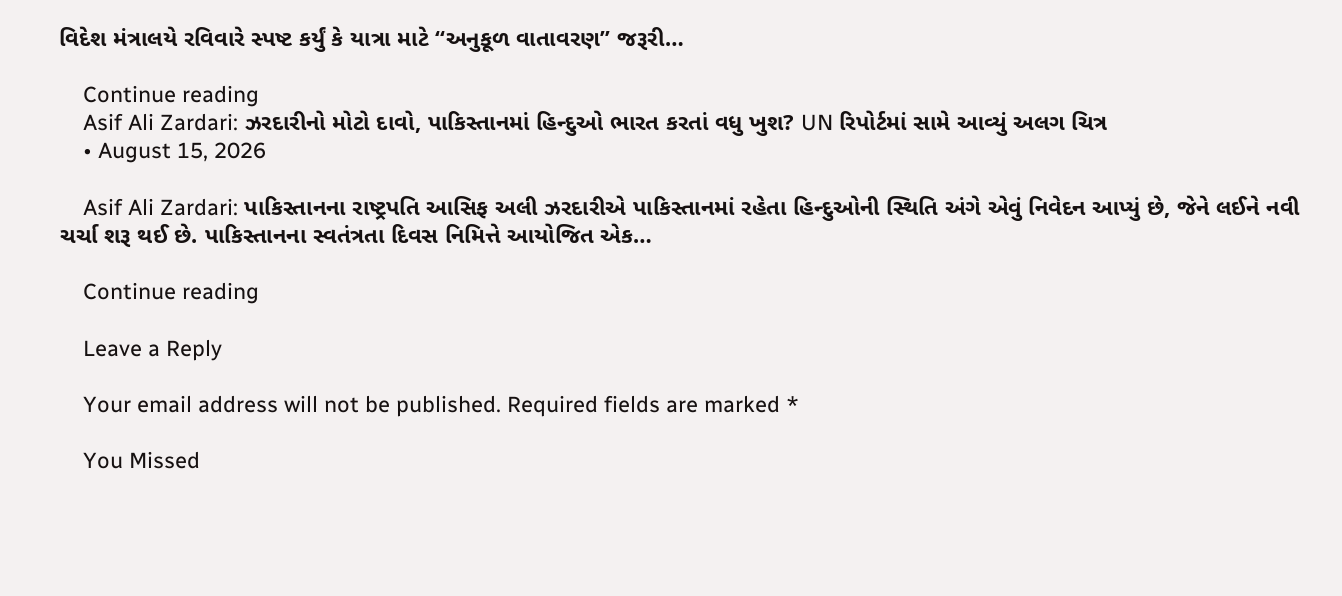વિદેશ મંત્રાલયે રવિવારે સ્પષ્ટ કર્યું કે યાત્રા માટે “અનુકૂળ વાતાવરણ” જરૂરી…

    Continue reading
    Asif Ali Zardari: ઝરદારીનો મોટો દાવો, પાકિસ્તાનમાં હિન્દુઓ ભારત કરતાં વધુ ખુશ? UN રિપોર્ટમાં સામે આવ્યું અલગ ચિત્ર
    • August 15, 2026

    Asif Ali Zardari: પાકિસ્તાનના રાષ્ટ્રપતિ આસિફ અલી ઝરદારીએ પાકિસ્તાનમાં રહેતા હિન્દુઓની સ્થિતિ અંગે એવું નિવેદન આપ્યું છે, જેને લઈને નવી ચર્ચા શરૂ થઈ છે. પાકિસ્તાનના સ્વતંત્રતા દિવસ નિમિત્તે આયોજિત એક…

    Continue reading

    Leave a Reply

    Your email address will not be published. Required fields are marked *

    You Missed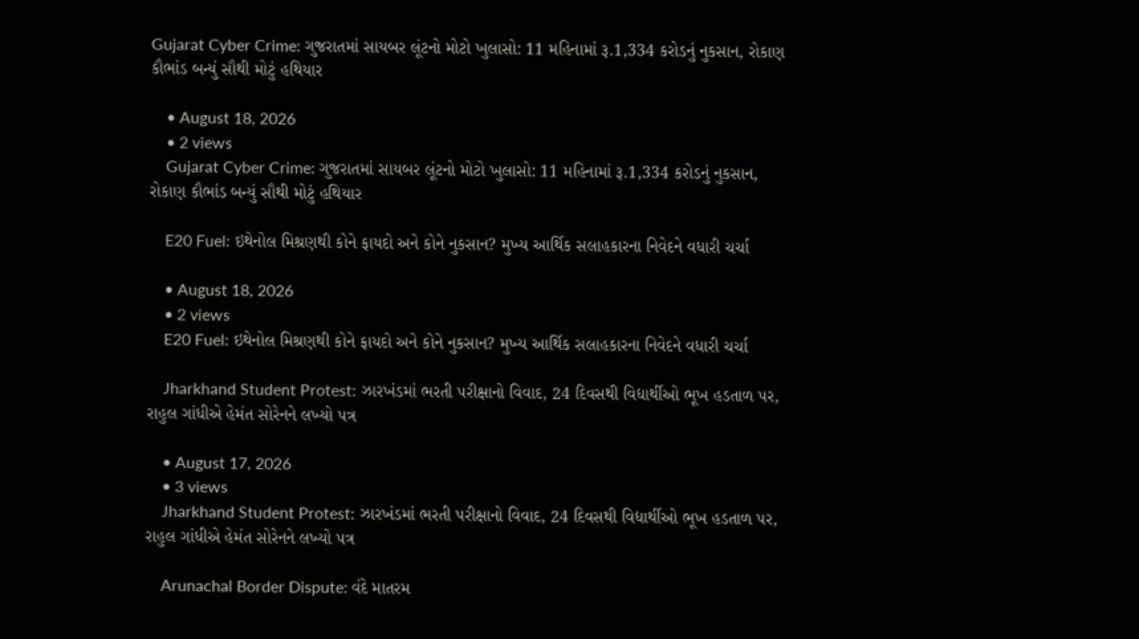Gujarat Cyber Crime: ગુજરાતમાં સાયબર લૂંટનો મોટો ખુલાસો: 11 મહિનામાં રૂ.1,334 કરોડનું નુકસાન, રોકાણ કૌભાંડ બન્યું સૌથી મોટું હથિયાર

    • August 18, 2026
    • 2 views
    Gujarat Cyber Crime: ગુજરાતમાં સાયબર લૂંટનો મોટો ખુલાસો: 11 મહિનામાં રૂ.1,334 કરોડનું નુકસાન, રોકાણ કૌભાંડ બન્યું સૌથી મોટું હથિયાર

    E20 Fuel: ઇથેનોલ મિશ્રણથી કોને ફાયદો અને કોને નુકસાન? મુખ્ય આર્થિક સલાહકારના નિવેદને વધારી ચર્ચા

    • August 18, 2026
    • 2 views
    E20 Fuel: ઇથેનોલ મિશ્રણથી કોને ફાયદો અને કોને નુકસાન? મુખ્ય આર્થિક સલાહકારના નિવેદને વધારી ચર્ચા

    Jharkhand Student Protest: ઝારખંડમાં ભરતી પરીક્ષાનો વિવાદ, 24 દિવસથી વિદ્યાર્થીઓ ભૂખ હડતાળ પર, રાહુલ ગાંધીએ હેમંત સોરેનને લખ્યો પત્ર

    • August 17, 2026
    • 3 views
    Jharkhand Student Protest: ઝારખંડમાં ભરતી પરીક્ષાનો વિવાદ, 24 દિવસથી વિદ્યાર્થીઓ ભૂખ હડતાળ પર, રાહુલ ગાંધીએ હેમંત સોરેનને લખ્યો પત્ર

    Arunachal Border Dispute: વંદે માતરમ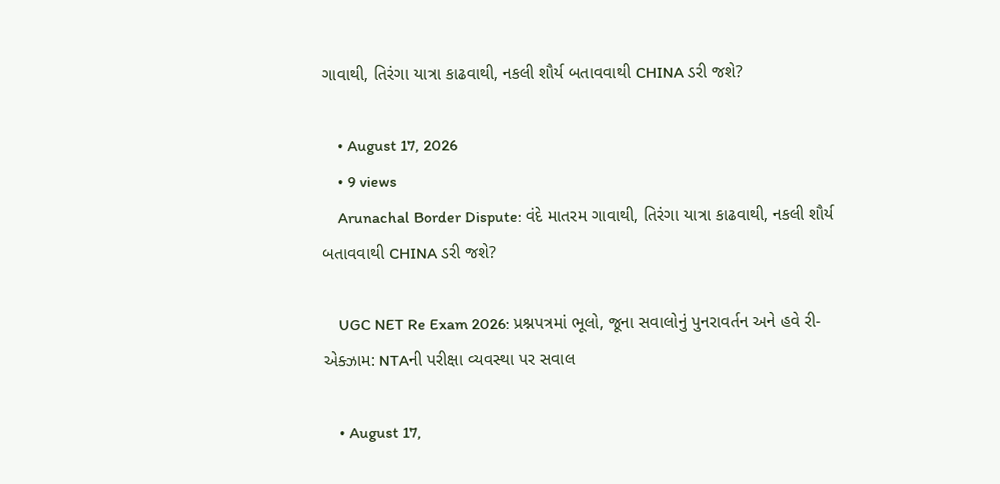ગાવાથી, તિરંગા યાત્રા કાઢવાથી, નકલી શૌર્ય બતાવવાથી CHINA ડરી જશે?

    • August 17, 2026
    • 9 views
    Arunachal Border Dispute: વંદે માતરમ ગાવાથી, તિરંગા યાત્રા કાઢવાથી, નકલી શૌર્ય બતાવવાથી CHINA ડરી જશે?

    UGC NET Re Exam 2026: પ્રશ્નપત્રમાં ભૂલો, જૂના સવાલોનું પુનરાવર્તન અને હવે રી-એક્ઝામ: NTAની પરીક્ષા વ્યવસ્થા પર સવાલ

    • August 17,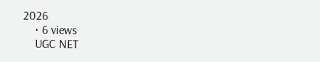2026
    • 6 views
    UGC NET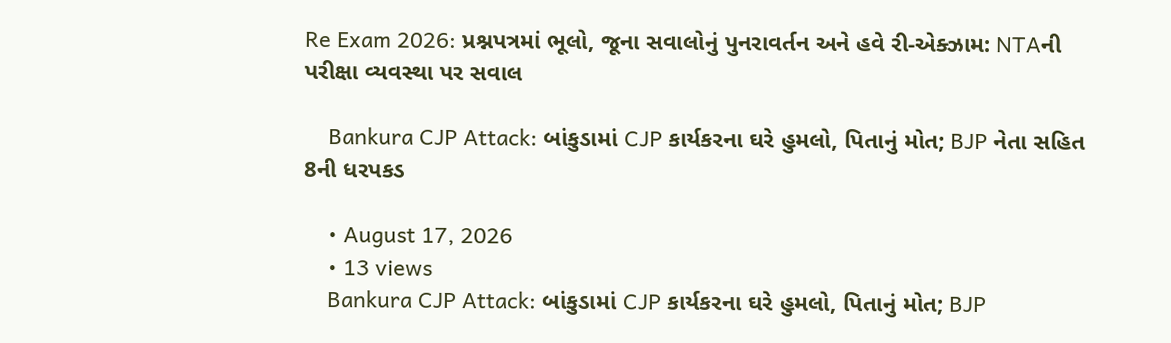Re Exam 2026: પ્રશ્નપત્રમાં ભૂલો, જૂના સવાલોનું પુનરાવર્તન અને હવે રી-એક્ઝામ: NTAની પરીક્ષા વ્યવસ્થા પર સવાલ

    Bankura CJP Attack: બાંકુડામાં CJP કાર્યકરના ઘરે હુમલો, પિતાનું મોત; BJP નેતા સહિત 8ની ધરપકડ

    • August 17, 2026
    • 13 views
    Bankura CJP Attack: બાંકુડામાં CJP કાર્યકરના ઘરે હુમલો, પિતાનું મોત; BJP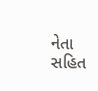નેતા સહિત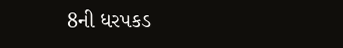8ની ધરપકડ